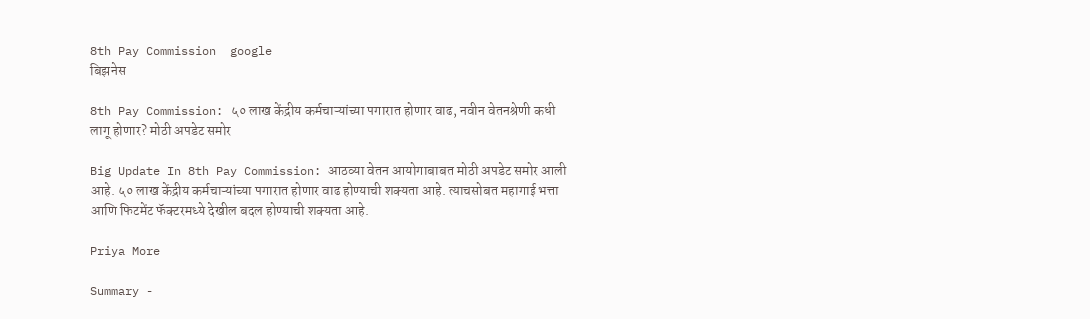8th Pay Commission  google
बिझनेस

8th Pay Commission: ५० लाख केंद्रीय कर्मचाऱ्यांच्या पगारात होणार वाढ, नवीन वेतनश्रेणी कधी लागू होणार? मोठी अपडेट समोर

Big Update In 8th Pay Commission: आठव्या वेतन आयोगाबाबत मोठी अपडेट समोर आली आहे. ५० लाख केंद्रीय कर्मचाऱ्यांच्या पगारात होणार वाढ होण्याची शक्यता आहे. त्याचसोबत महागाई भत्ता आणि फिटमेंट फॅक्टरमध्ये देखील बदल होण्याची शक्यता आहे.

Priya More

Summary -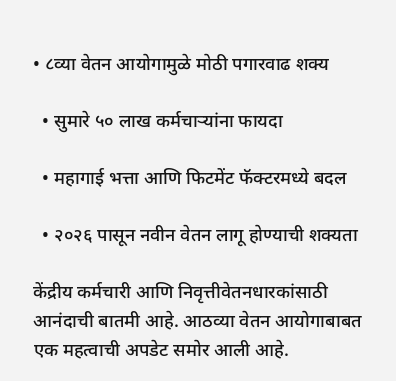• ८व्या वेतन आयोगामुळे मोठी पगारवाढ शक्य

  • सुमारे ५० लाख कर्मचाऱ्यांना फायदा

  • महागाई भत्ता आणि फिटमेंट फॅक्टरमध्ये बदल

  • २०२६ पासून नवीन वेतन लागू होण्याची शक्यता

केंद्रीय कर्मचारी आणि निवृत्तीवेतनधारकांसाठी आनंदाची बातमी आहे. आठव्या वेतन आयोगाबाबत एक महत्वाची अपडेट समोर आली आहे.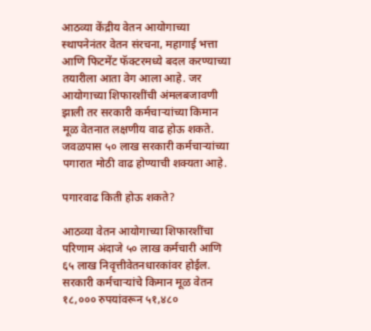आठव्या केंद्रीय वेतन आयोगाच्या स्थापनेनंतर वेतन संरचना, महागाई भत्ता आणि फिटमेंट फॅक्टरमध्ये बदल करण्याच्या तयारीला आता वेग आला आहे. जर आयोगाच्या शिफारशींची अंमलबजावणी झाली तर सरकारी कर्मचाऱ्यांच्या किमान मूळ वेतनात लक्षणीय वाढ होऊ शकते. जवळपास ५० लाख सरकारी कर्मचाऱ्यांच्या पगारात मोठी वाढ होण्याची शक्यता आहे.

पगारवाढ किती होऊ शकते?

आठव्या वेतन आयोगाच्या शिफारशींचा परिणाम अंदाजे ५० लाख कर्मचारी आणि ६५ लाख निवृत्तीवेतनधारकांवर होईल. सरकारी कर्मचाऱ्यांचे किमान मूळ वेतन १८,००० रुपयांवरून ५१,४८०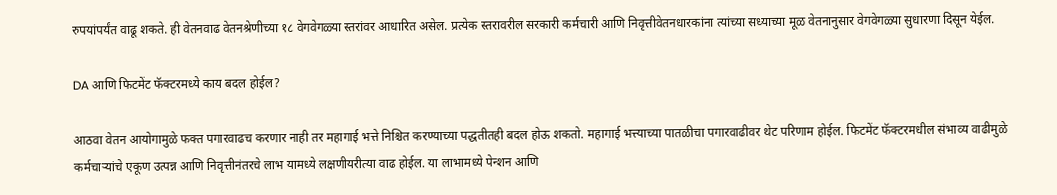रुपयांपर्यंत वाढू शकते. ही वेतनवाढ वेतनश्रेणीच्या १८ वेगवेगळ्या स्तरांवर आधारित असेल. प्रत्येक स्तरावरील सरकारी कर्मचारी आणि निवृत्तीवेतनधारकांना त्यांच्या सध्याच्या मूळ वेतनानुसार वेगवेगळ्या सुधारणा दिसून येईल.

DA आणि फिटमेंट फॅक्टरमध्ये काय बदल होईल?

आठवा वेतन आयोगामुळे फक्त पगारवाढच करणार नाही तर महागाई भत्ते निश्चित करण्याच्या पद्धतीतही बदल होऊ शकतो. महागाई भत्त्याच्या पातळीचा पगारवाढीवर थेट परिणाम होईल. फिटमेंट फॅक्टरमधील संभाव्य वाढीमुळे कर्मचाऱ्यांचे एकूण उत्पन्न आणि निवृत्तीनंतरचे लाभ यामध्ये लक्षणीयरीत्या वाढ होईल. या लाभामध्ये पेन्शन आणि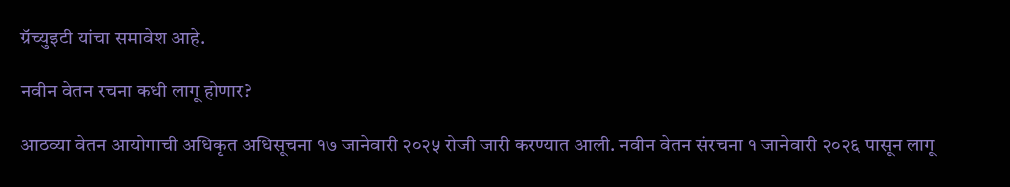ग्रॅच्युइटी यांचा समावेश आहे.

नवीन वेतन रचना कधी लागू होणार?

आठव्या वेतन आयोगाची अधिकृत अधिसूचना १७ जानेवारी २०२५ रोजी जारी करण्यात आली. नवीन वेतन संरचना १ जानेवारी २०२६ पासून लागू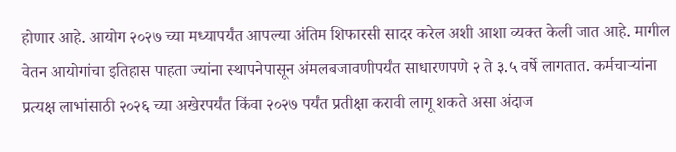होणार आहे. आयोग २०२७ च्या मध्यापर्यंत आपल्या अंतिम शिफारसी सादर करेल अशी आशा व्यक्त केली जात आहे. मागील वेतन आयोगांचा इतिहास पाहता ज्यांना स्थापनेपासून अंमलबजावणीपर्यंत साधारणपणे २ ते ३.५ वर्षे लागतात. कर्मचाऱ्यांना प्रत्यक्ष लाभांसाठी २०२६ च्या अखेरपर्यंत किंवा २०२७ पर्यंत प्रतीक्षा करावी लागू शकते असा अंदाज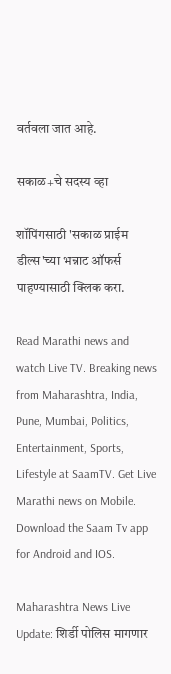वर्तवला जात आहे.

सकाळ+चे सदस्य व्हा

शॉपिंगसाठी 'सकाळ प्राईम डील्स'च्या भन्नाट ऑफर्स पाहण्यासाठी क्लिक करा.

Read Marathi news and watch Live TV. Breaking news from Maharashtra, India, Pune, Mumbai, Politics, Entertainment, Sports, Lifestyle at SaamTV. Get Live Marathi news on Mobile. Download the Saam Tv app for Android and IOS.

Maharashtra News Live Update: शिर्डी पोलिस मागणार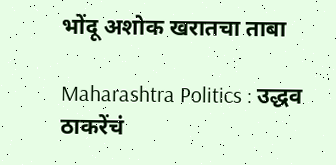भोंदू अशोक खरातचा ताबा

Maharashtra Politics : उद्धव ठाकरेंचं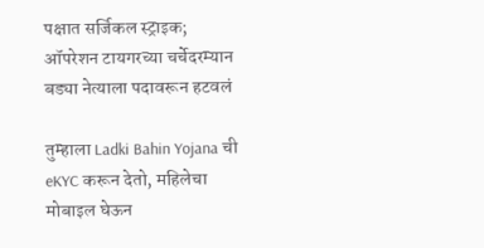पक्षात सर्जिकल स्ट्राइक; ऑपरेशन टायगरच्या चर्चेदरम्यान बड्या नेत्याला पदावरून हटवलं

तुम्हाला Ladki Bahin Yojana ची eKYC करून देतो, महिलेचा मोबाइल घेऊन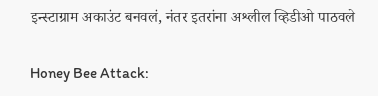इन्स्टाग्राम अकाउंट बनवलं, नंतर इतरांना अश्लील व्हिडीओ पाठवले

Honey Bee Attack: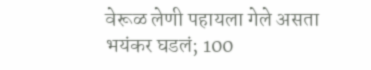वेरूळ लेणी पहायला गेले असता भयंकर घडलं; 100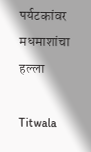पर्यटकांवर मधमाशांचा हल्ला

Titwala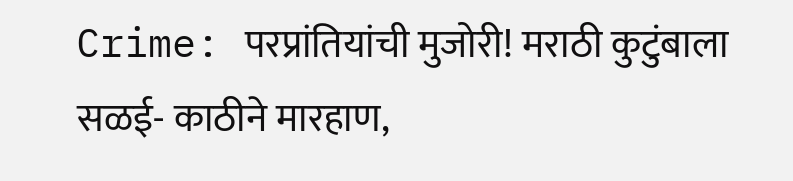Crime: परप्रांतियांची मुजोरी! मराठी कुटुंबाला सळई- काठीने मारहाण,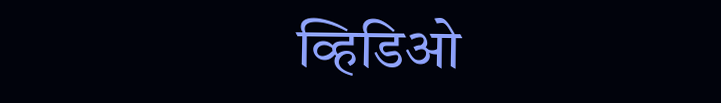व्हिडिओ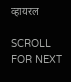व्हायरल

SCROLL FOR NEXT